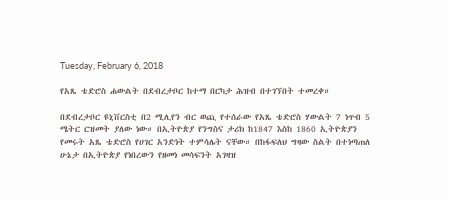Tuesday, February 6, 2018

የአጼ ቴድሮስ ሐውልት በደብረታቦር ከተማ በርካታ ሕዝብ በተገኘበት ተመረቀ።

በደብረታቦር ዩኒቨርስቲ በ2 ሚሊየን ብር ወጪ የተሰራው የአጼ ቴድሮስ ሃውልት 7 ነጥብ 5 ሜትር ርዝመት ያለው ነው። በኢትዮጵያ የንግስና ታሪክ ከ1847 እስከ 1860 ኢትዮጵያን የመሩት አጼ ቴድሮስ የሀገር አንድነት ተምሳሌት ናቸው። በከፋፍለህ ግዛው ስልት በተነጣጠለ ሁኔታ በኢትዮጵያ የነበረውን የዘመነ መሳፍንት አገዛዝ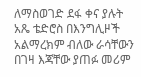ለማስወገድ ደፋ ቀና ያሉት አጼ ቴድሮስ በእንግሊዞች አልማረክም ብለው ራሳቸውን በገዛ እጃቸው ያጠፉ መሪም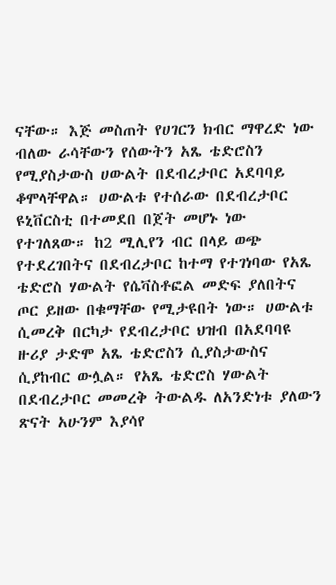ናቸው። እጅ መስጠት የሀገርን ክብር ማዋረድ ነው ብለው ራሳቸውን የሰውትን አጼ ቴድሮስን የሚያስታውስ ሀውልት በደብረታቦር አደባባይ ቆሞላቸዋል። ሀውልቱ የተሰራው በደብረታቦር ዩኒቨርስቲ በተመደበ በጀት መሆኑ ነው የተገለጸው። ከ2 ሚሊየን ብር በላይ ወጭ የተደረገበትና በደብረታቦር ከተማ የተገነባው የአጼ ቴድሮስ ሃውልት የሴቫስቶፎል መድፍ ያለበትና ጦር ይዘው በቁማቸው የሚታዩበት ነው። ሀውልቱ ሲመረቅ በርካታ የደብረታቦር ህዝብ በአደባባዩ ዙሪያ ታድሞ አጼ ቴድሮስን ሲያስታውስና ሲያከብር ውሏል። የአጼ ቴድሮስ ሃውልት በደብረታቦር መመረቅ ትውልዱ ለአንድነቱ ያለውን ጽናት አሁንም እያሳየ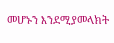መሆኑን እንደሚያመላክት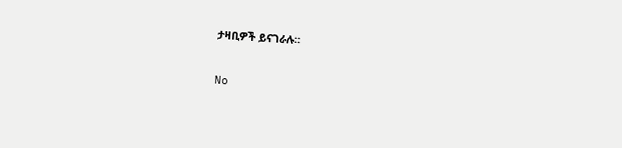ታዛቢዎች ይናገራሉ።

No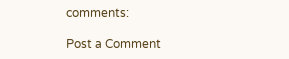comments:

Post a Comment